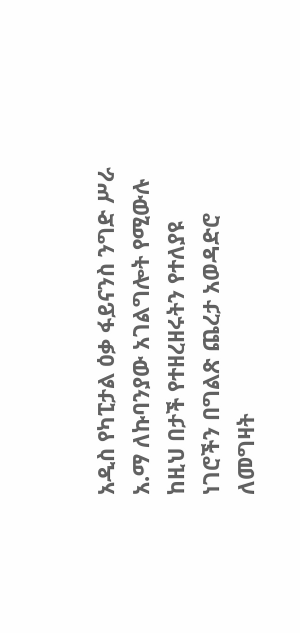አዲስ የካፒታል ዕቃ ፋይናንስ ንግድ ሥራ አ.ማ ለኩባንያው አገልግሎት የሚውሉ ከዚህ በታች የተዘረዘሩትን የተለያዩ ነገሮችን በግልጽ ጨረታ አወዳድሮ ለመግዛት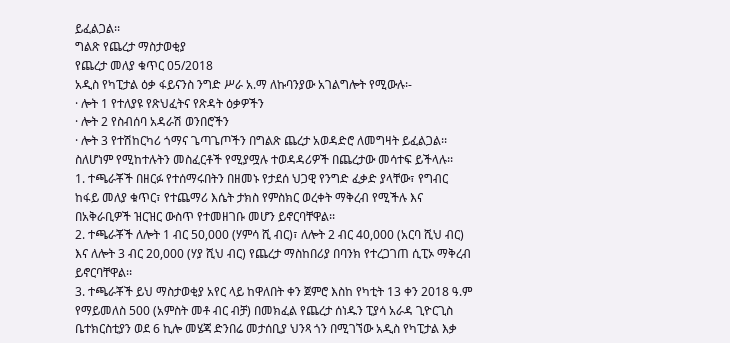ይፈልጋል፡፡
ግልጽ የጨረታ ማስታወቂያ
የጨረታ መለያ ቁጥር 05/2018
አዲስ የካፒታል ዕቃ ፋይናንስ ንግድ ሥራ አ.ማ ለኩባንያው አገልግሎት የሚውሉ፡-
· ሎት 1 የተለያዩ የጽህፈትና የጽዳት ዕቃዎችን
· ሎት 2 የስብሰባ አዳራሽ ወንበሮችን
· ሎት 3 የተሽከርካሪ ጎማና ጌጣጌጦችን በግልጽ ጨረታ አወዳድሮ ለመግዛት ይፈልጋል፡፡
ስለሆነም የሚከተሉትን መስፈርቶች የሚያሟሉ ተወዳዳሪዎች በጨረታው መሳተፍ ይችላሉ፡፡
1. ተጫራቾች በዘርፉ የተሰማሩበትን በዘመኑ የታደሰ ህጋዊ የንግድ ፈቃድ ያላቸው፣ የግብር ከፋይ መለያ ቁጥር፣ የተጨማሪ እሴት ታክስ የምስክር ወረቀት ማቅረብ የሚችሉ እና በአቅራቢዎች ዝርዝር ውስጥ የተመዘገቡ መሆን ይኖርባቸዋል፡፡
2. ተጫራቾች ለሎት 1 ብር 50,000 (ሃምሳ ሺ ብር)፣ ለሎት 2 ብር 40,000 (አርባ ሺህ ብር) እና ለሎት 3 ብር 20,000 (ሃያ ሺህ ብር) የጨረታ ማስከበሪያ በባንክ የተረጋገጠ ሲፒኦ ማቅረብ ይኖርባቸዋል፡፡
3. ተጫራቾች ይህ ማስታወቂያ አየር ላይ ከዋለበት ቀን ጀምሮ እስከ የካቲት 13 ቀን 2018 ዓ.ም የማይመለስ 500 (አምስት መቶ ብር ብቻ) በመክፈል የጨረታ ሰነዱን ፒያሳ አራዳ ጊዮርጊስ ቤተክርስቲያን ወደ 6 ኪሎ መሄጃ ድንበሬ መታሰቢያ ህንጻ ጎን በሚገኘው አዲስ የካፒታል እቃ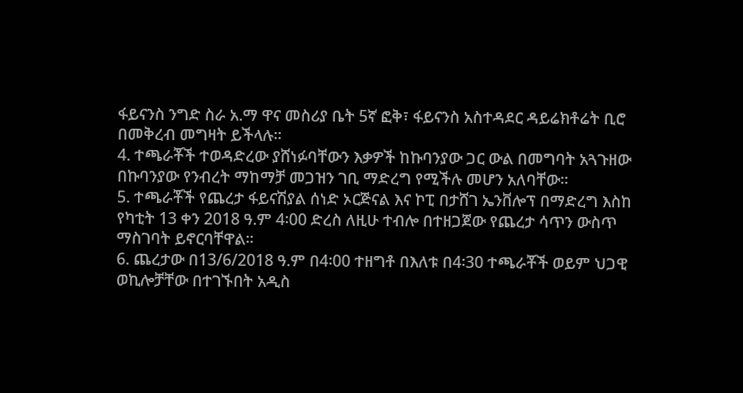ፋይናንስ ንግድ ስራ አ.ማ ዋና መስሪያ ቤት 5ኛ ፎቅ፣ ፋይናንስ አስተዳደር ዳይሬክቶሬት ቢሮ በመቅረብ መግዛት ይችላሉ፡፡
4. ተጫራቾች ተወዳድረው ያሸነፉባቸውን እቃዎች ከኩባንያው ጋር ውል በመግባት አጓጉዘው በኩባንያው የንብረት ማከማቻ መጋዝን ገቢ ማድረግ የሚችሉ መሆን አለባቸው፡፡
5. ተጫራቾች የጨረታ ፋይናሽያል ሰነድ ኦርጅናል እና ኮፒ በታሸገ ኤንቨሎፕ በማድረግ እስከ የካቲት 13 ቀን 2018 ዓ.ም 4፡00 ድረስ ለዚሁ ተብሎ በተዘጋጀው የጨረታ ሳጥን ውስጥ ማስገባት ይኖርባቸዋል፡፡
6. ጨረታው በ13/6/2018 ዓ.ም በ4፡00 ተዘግቶ በእለቱ በ4፡30 ተጫራቾች ወይም ህጋዊ ወኪሎቻቸው በተገኙበት አዲስ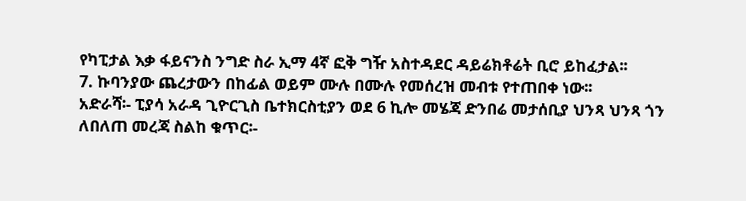የካፒታል እቃ ፋይናንስ ንግድ ስራ ኢማ 4ኛ ፎቅ ግዥ አስተዳደር ዳይሬክቶሬት ቢሮ ይከፈታል፡፡
7. ኩባንያው ጨረታውን በከፊል ወይም ሙሉ በሙሉ የመሰረዝ መብቱ የተጠበቀ ነው፡፡
አድራሻ፡- ፒያሳ አራዳ ጊዮርጊስ ቤተክርስቲያን ወደ 6 ኪሎ መሄጃ ድንበሬ መታሰቢያ ህንጻ ህንጻ ጎን
ለበለጠ መረጃ ስልከ ቁጥር፡-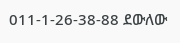011-1-26-38-88 ደውለው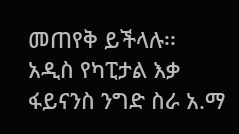መጠየቅ ይችላሉ፡፡
አዲስ የካፒታል እቃ ፋይናንስ ንግድ ስራ አ.ማ